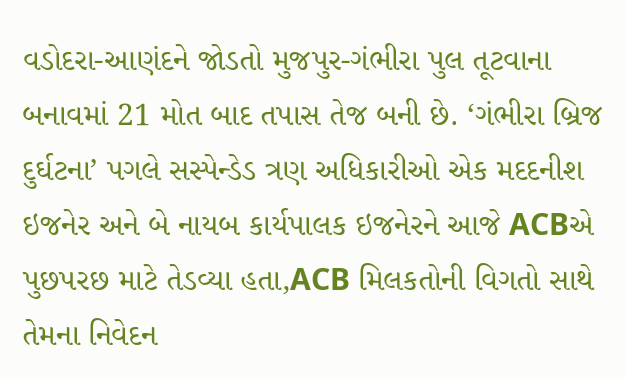વડોદરા-આણંદને જોડતો મુજપુર-ગંભીરા પુલ તૂટવાના બનાવમાં 21 મોત બાદ તપાસ તેજ બની છે. ‘ગંભીરા બ્રિજ દુર્ઘટના’ પગલે સસ્પેન્ડેડ ત્રણ અધિકારીઓ એક મદદનીશ ઇજનેર અને બે નાયબ કાર્યપાલક ઇજનેરને આજે ACBએ પુછપરછ માટે તેડવ્યા હતા,ACB મિલકતોની વિગતો સાથે તેમના નિવેદન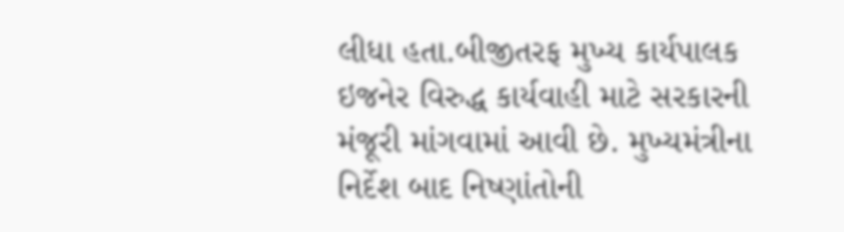લીધા હતા.બીજીતરફ મુખ્ય કાર્યપાલક ઇજનેર વિરુદ્ધ કાર્યવાહી માટે સરકારની મંજૂરી માંગવામાં આવી છે. મુખ્યમંત્રીના નિર્દેશ બાદ નિષ્ણાંતોની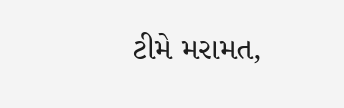ટીમે મરામત,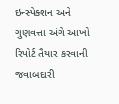ઇન્સ્પેક્શન અને ગુણવત્તા અંગે આખો રિપોર્ટ તૈયાર કરવાની જવાબદારી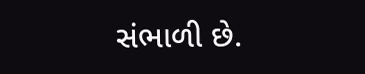સંભાળી છે.